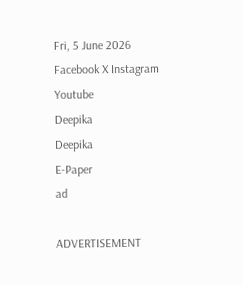Fri, 5 June 2026
Facebook X Instagram Youtube
Deepika
Deepika
E-Paper
ad

ADVERTISEMENT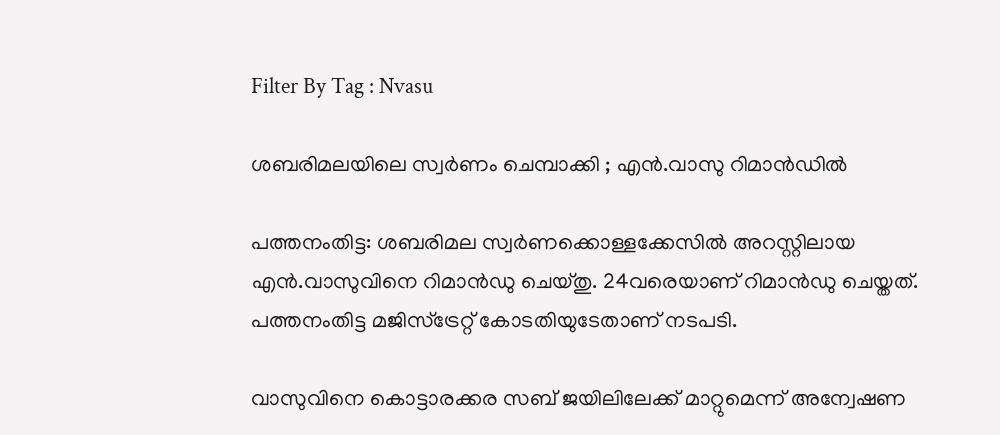Filter By Tag : Nvasu

ശബരിമലയിലെ സ്വര്‍ണം ചെമ്പാക്കി ; എൻ.വാസു റിമാൻഡിൽ

പത്തനംതിട്ട: ശബരിമല സ്വർണക്കൊള്ളക്കേസിൽ അറസ്റ്റിലായ എൻ.വാസുവിനെ റിമാൻഡു ചെയ്തു. 24വരെയാണ് റിമാൻഡു ചെയ്തത്. പത്തനംതിട്ട മജിസ്ട്രേറ്റ് കോടതിയുടേതാണ് നടപടി.

വാസുവിനെ കൊട്ടാരക്കര സബ് ജയിലിലേക്ക് മാറ്റുമെന്ന് അന്വേഷണ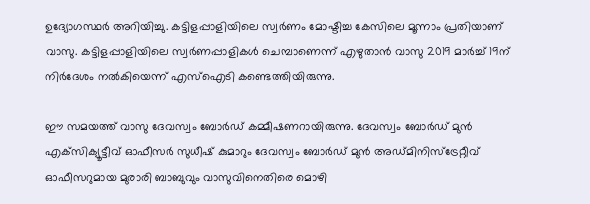ഉദ്യോഗസ്ഥർ അറിയിച്ചു. കട്ടിളപ്പാളിയിലെ സ്വർണം മോഷ്ടിച്ച കേസിലെ മൂന്നാം പ്രതിയാണ് വാസു. കട്ടിളപ്പാളിയിലെ സ്വർണപ്പാളികൾ ചെമ്പാണെന്ന് എഴുതാൻ വാസു 2019 മാർച്ച് 19ന് നിർദേശം നൽകിയെന്ന് എസ്ഐടി കണ്ടെത്തിയിരുന്നു.

ഈ സമയത്ത് വാസു ദേവസ്വം ബോര്‍ഡ് കമ്മീഷണറായിരുന്നു. ദേവസ്വം ബോര്‍ഡ് മുന്‍ എക്‌സിക്യൂട്ടീവ് ഓഫീസര്‍ സുധീഷ് കുമാറും ദേവസ്വം ബോര്‍ഡ് മുന്‍ അഡ്മിനിസ്‌ട്രേറ്റീവ് ഓഫീസറുമായ മുരാരി ബാബുവും വാസുവിനെതിരെ മൊഴി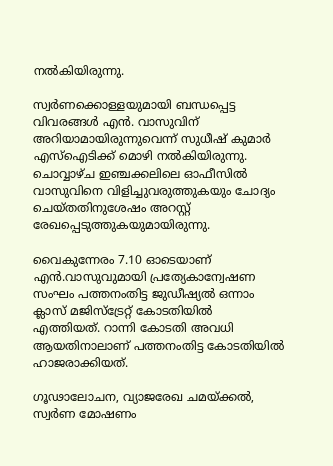നല്‍കിയിരുന്നു.

സ്വര്‍ണക്കൊള്ളയുമായി ബന്ധപ്പെട്ട വിവരങ്ങള്‍ എന്‍. വാസുവിന് അറിയാമായിരുന്നുവെന്ന് സുധീഷ് കുമാര്‍ എസ്‌ഐടിക്ക് മൊഴി നൽകിയിരുന്നു. ചൊവ്വാഴ്ച ഇഞ്ചക്കലിലെ ഓഫീസിൽ വാസുവിനെ വിളിച്ചുവരുത്തുകയും ചോദ്യം ചെയ്തതിനുശേഷം അറസ്റ്റ് രേഖപ്പെടുത്തുകയുമായിരുന്നു.

വൈകുന്നേരം 7.10 ഓടെയാണ് എൻ.വാസുവുമായി പ്രത്യേകാന്വേഷണ സംഘം പത്തനംതിട്ട ജുഡീഷ്യൽ ഒന്നാം ക്ലാസ് മജിസ്ട്രേറ്റ് കോടതിയിൽ എത്തിയത്. റാന്നി കോടതി അവധി ആയതിനാലാണ് പത്തനംതിട്ട കോടതിയിൽ ഹാജരാക്കിയത്.

ഗൂഢാലോചന, വ്യാജരേഖ ചമയ്ക്കൽ, സ്വർണ മോഷണം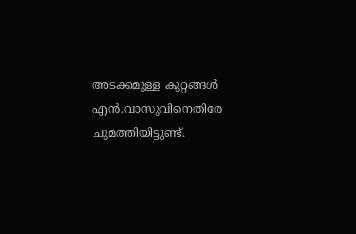അടക്കമുള്ള കുറ്റങ്ങൾ എൻ.വാസുവിനെതിരേ ചുമത്തിയിട്ടുണ്ട്.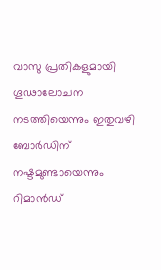വാസു പ്രതികളുമായി ഗൂഢാലോചന നടത്തിയെന്നും ഇതുവഴി ബോർഡിന് നഷ്ടമുണ്ടായെന്നും റിമാൻഡ്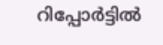റിപ്പോർട്ടിൽ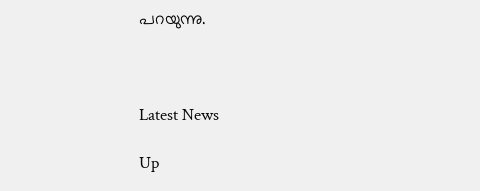പറയുന്നു.



Latest News

Up